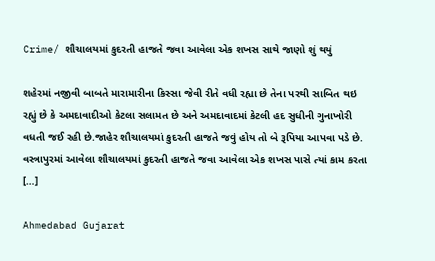Crime/ શૌચાલયમાં કુદરતી હાજતે જવા આવેલા એક શખસ સાથે જાણો શું થયું

શહેરમાં નજીવી બાબતે મારામારીના કિસ્સા જેવી રીતે વધી રહ્યા છે તેના પરથી સાબિત થઇ રહ્યું છે કે અમદાવાદીઓ કેટલા સલામત છે અને અમદાવાદમાં કેટલી હદ સુધીની ગુનાખોરી વધતી જઈ રહી છે.જાહેર શૌચાલયમાં કુદરતી હાજતે જવું હોય તો બે રૂપિયા આપવા પડે છે. વસ્ત્રાપુરમાં આવેલા શૌચાલયમાં કુદરતી હાજતે જવા આવેલા એક શખસ પાસે ત્યાં કામ કરતા […]

Ahmedabad Gujarat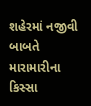શહેરમાં નજીવી બાબતે મારામારીના કિસ્સા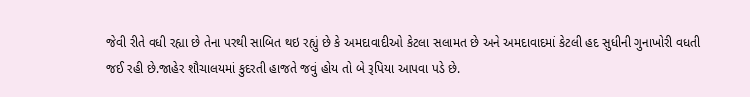જેવી રીતે વધી રહ્યા છે તેના પરથી સાબિત થઇ રહ્યું છે કે અમદાવાદીઓ કેટલા સલામત છે અને અમદાવાદમાં કેટલી હદ સુધીની ગુનાખોરી વધતી જઈ રહી છે.જાહેર શૌચાલયમાં કુદરતી હાજતે જવું હોય તો બે રૂપિયા આપવા પડે છે.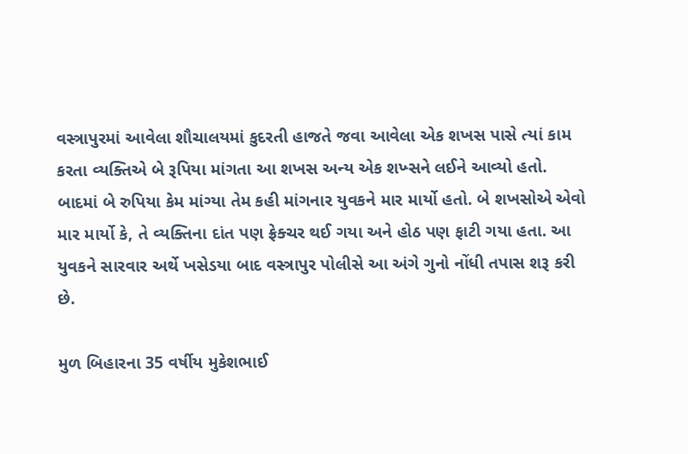વસ્ત્રાપુરમાં આવેલા શૌચાલયમાં કુદરતી હાજતે જવા આવેલા એક શખસ પાસે ત્યાં કામ કરતા વ્યક્તિએ બે રૂપિયા માંગતા આ શખસ અન્ય એક શખ્સને લઈને આવ્યો હતો. બાદમાં બે રુપિયા કેમ માંગ્યા તેમ કહી માંગનાર યુવકને માર માર્યો હતો. બે શખસોએ એવો માર માર્યો કે, તે વ્યક્તિના દાંત પણ ફ્રેક્ચર થઈ ગયા અને હોઠ પણ ફાટી ગયા હતા. આ યુવકને સારવાર અર્થે ખસેડયા બાદ વસ્ત્રાપુર પોલીસે આ અંગે ગુનો નોંધી તપાસ શરૂ કરી છે.

મુળ બિહારના 35 વર્ષીય મુકેશભાઈ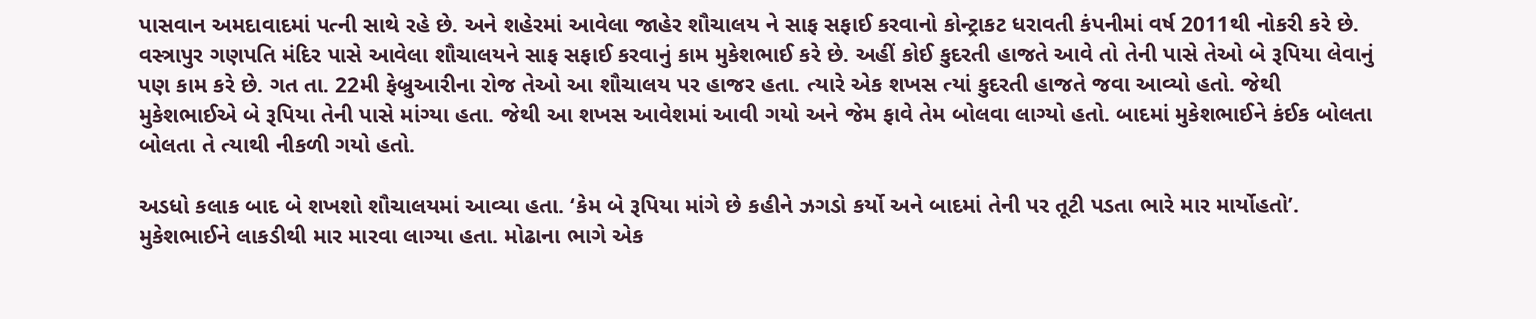પાસવાન અમદાવાદમાં પત્ની સાથે રહે છે. અને શહેરમાં આવેલા જાહેર શૌચાલય ને સાફ સફાઈ કરવાનો કોન્ટ્રાકટ ધરાવતી કંપનીમાં વર્ષ 2011થી નોકરી કરે છે. વસ્ત્રાપુર ગણપતિ મંદિર પાસે આવેલા શૌચાલયને સાફ સફાઈ કરવાનું કામ મુકેશભાઈ કરે છે. અહીં કોઈ કુદરતી હાજતે આવે તો તેની પાસે તેઓ બે રૂપિયા લેવાનું પણ કામ કરે છે. ગત તા. 22મી ફેબ્રુઆરીના રોજ તેઓ આ શૌચાલય પર હાજર હતા. ત્યારે એક શખસ ત્યાં કુદરતી હાજતે જવા આવ્યો હતો. જેથી મુકેશભાઈએ બે રૂપિયા તેની પાસે માંગ્યા હતા. જેથી આ શખસ આવેશમાં આવી ગયો અને જેમ ફાવે તેમ બોલવા લાગ્યો હતો. બાદમાં મુકેશભાઈને કંઈક બોલતા બોલતા તે ત્યાથી નીકળી ગયો હતો.

અડધો કલાક બાદ બે શખશો શૌચાલયમાં આવ્યા હતા. ‘કેમ બે રૂપિયા માંગે છે કહીને ઝગડો કર્યો અને બાદમાં તેની પર તૂટી પડતા ભારે માર માર્યોહતો’. મુકેશભાઈને લાકડીથી માર મારવા લાગ્યા હતા. મોઢાના ભાગે એક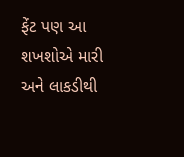ફેંટ પણ આ શખશોએ મારી અને લાકડીથી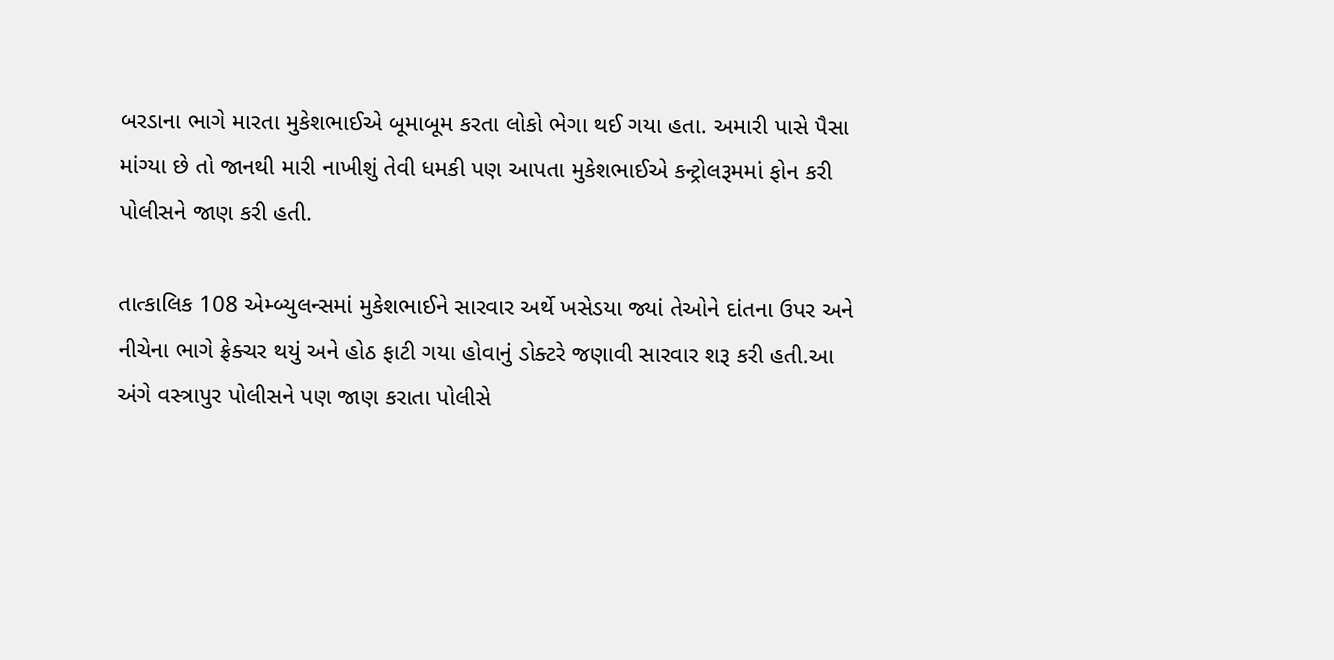બરડાના ભાગે મારતા મુકેશભાઈએ બૂમાબૂમ કરતા લોકો ભેગા થઈ ગયા હતા. અમારી પાસે પૈસા માંગ્યા છે તો જાનથી મારી નાખીશું તેવી ધમકી પણ આપતા મુકેશભાઈએ કન્ટ્રોલરૂમમાં ફોન કરી પોલીસને જાણ કરી હતી.

તાત્કાલિક 108 એમ્બ્યુલન્સમાં મુકેશભાઈને સારવાર અર્થે ખસેડયા જ્યાં તેઓને દાંતના ઉપર અને નીચેના ભાગે ફ્રેક્ચર થયું અને હોઠ ફાટી ગયા હોવાનું ડોક્ટરે જણાવી સારવાર શરૂ કરી હતી.આ અંગે વસ્ત્રાપુર પોલીસને પણ જાણ કરાતા પોલીસે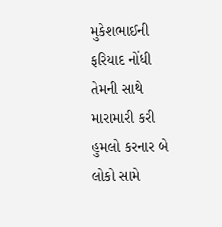મુકેશભાઈની ફરિયાદ નોંધી તેમની સાથે મારામારી કરી હુમલો કરનાર બે લોકો સામે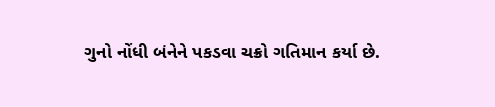ગુનો નોંધી બંનેને પકડવા ચક્રો ગતિમાન કર્યા છે.